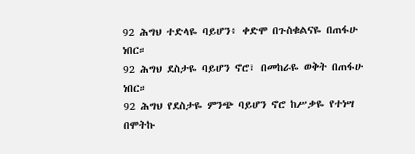92 ሕግህ ተድላዬ ባይሆን፥ ቀድሞ በጉስቁልናዬ በጠፋሁ ነበር።
92 ሕግህ ደስታዬ ባይሆን ኖሮ፣ በመከራዬ ወቅት በጠፋሁ ነበር።
92 ሕግህ የደስታዬ ምንጭ ባይሆን ኖሮ ከሥቃዬ የተነሣ በሞትኩ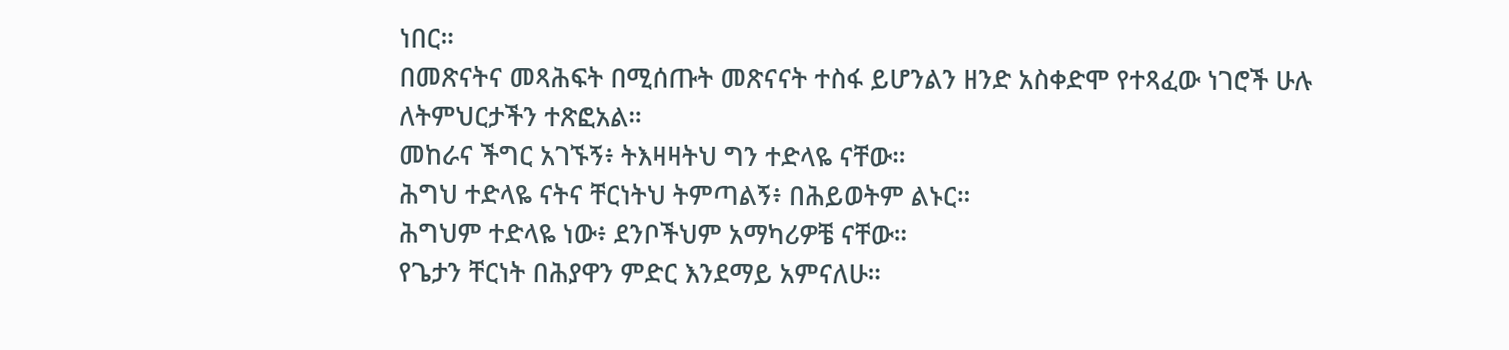ነበር።
በመጽናትና መጻሕፍት በሚሰጡት መጽናናት ተስፋ ይሆንልን ዘንድ አስቀድሞ የተጻፈው ነገሮች ሁሉ ለትምህርታችን ተጽፎአል።
መከራና ችግር አገኙኝ፥ ትእዛዛትህ ግን ተድላዬ ናቸው።
ሕግህ ተድላዬ ናትና ቸርነትህ ትምጣልኝ፥ በሕይወትም ልኑር።
ሕግህም ተድላዬ ነው፥ ደንቦችህም አማካሪዎቼ ናቸው።
የጌታን ቸርነት በሕያዋን ምድር እንደማይ አምናለሁ።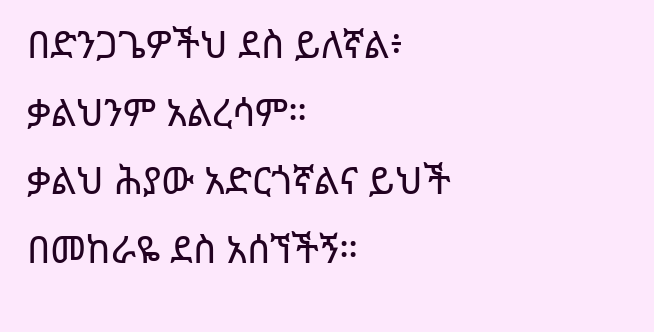በድንጋጌዎችህ ደስ ይለኛል፥ ቃልህንም አልረሳም።
ቃልህ ሕያው አድርጎኛልና ይህች በመከራዬ ደስ አሰኘችኝ።